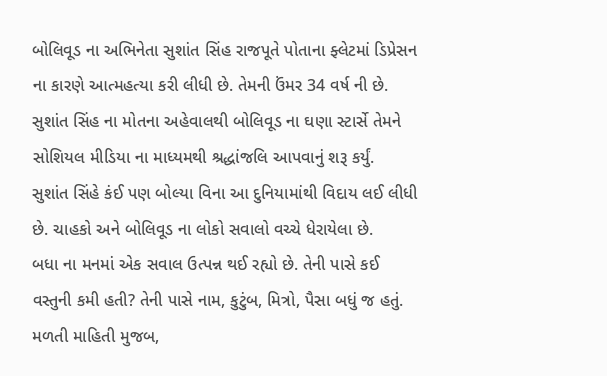બોલિવૂડ ના અભિનેતા સુશાંત સિંહ રાજપૂતે પોતાના ફ્લેટમાં ડિપ્રેસન ના કારણે આત્મહત્યા કરી લીધી છે. તેમની ઉંમર 34 વર્ષ ની છે. સુશાંત સિંહ ના મોતના અહેવાલથી બોલિવૂડ ના ઘણા સ્ટાર્સે તેમને સોશિયલ મીડિયા ના માધ્યમથી શ્રદ્ધાંજલિ આપવાનું શરૂ કર્યું.
સુશાંત સિંહે કંઈ પણ બોલ્યા વિના આ દુનિયામાંથી વિદાય લઈ લીધી છે. ચાહકો અને બોલિવૂડ ના લોકો સવાલો વચ્ચે ધેરાયેલા છે.
બધા ના મનમાં એક સવાલ ઉત્પન્ન થઈ રહ્યો છે. તેની પાસે કઈ વસ્તુની કમી હતી? તેની પાસે નામ, કુટુંબ, મિત્રો, પૈસા બધું જ હતું.
મળતી માહિતી મુજબ,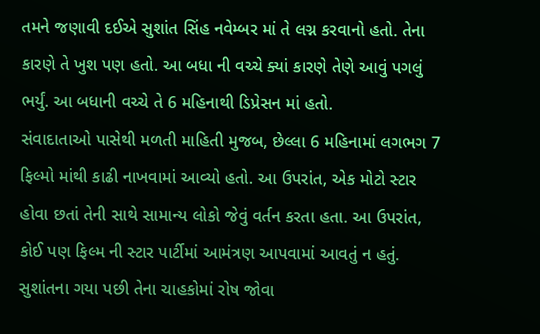તમને જણાવી દઈએ સુશાંત સિંહ નવેમ્બર માં તે લગ્ન કરવાનો હતો. તેના કારણે તે ખુશ પણ હતો. આ બધા ની વચ્ચે ક્યાં કારણે તેણે આવું પગલું ભર્યું. આ બધાની વચ્ચે તે 6 મહિનાથી ડિપ્રેસન માં હતો.
સંવાદાતાઓ પાસેથી મળતી માહિતી મુજબ, છેલ્લા 6 મહિનામાં લગભગ 7 ફિલ્મો માંથી કાઢી નાખવામાં આવ્યો હતો. આ ઉપરાંત, એક મોટો સ્ટાર હોવા છતાં તેની સાથે સામાન્ય લોકો જેવું વર્તન કરતા હતા. આ ઉપરાંત, કોઈ પણ ફિલ્મ ની સ્ટાર પાર્ટીમાં આમંત્રણ આપવામાં આવતું ન હતું.
સુશાંતના ગયા પછી તેના ચાહકોમાં રોષ જોવા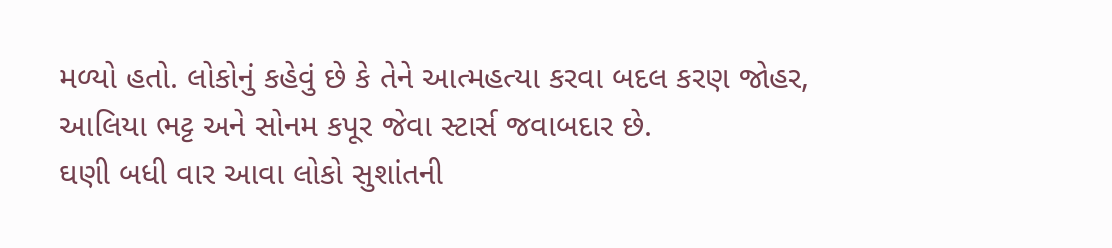મળ્યો હતો. લોકોનું કહેવું છે કે તેને આત્મહત્યા કરવા બદલ કરણ જોહર, આલિયા ભટ્ટ અને સોનમ કપૂર જેવા સ્ટાર્સ જવાબદાર છે.
ઘણી બધી વાર આવા લોકો સુશાંતની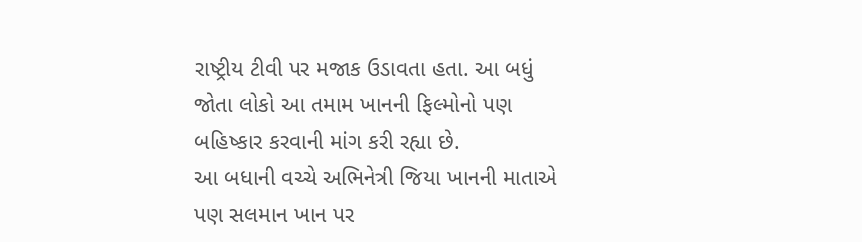રાષ્ટ્રીય ટીવી પર મજાક ઉડાવતા હતા. આ બધું જોતા લોકો આ તમામ ખાનની ફિલ્મોનો પણ બહિષ્કાર કરવાની માંગ કરી રહ્યા છે.
આ બધાની વચ્ચે અભિનેત્રી જિયા ખાનની માતાએ પણ સલમાન ખાન પર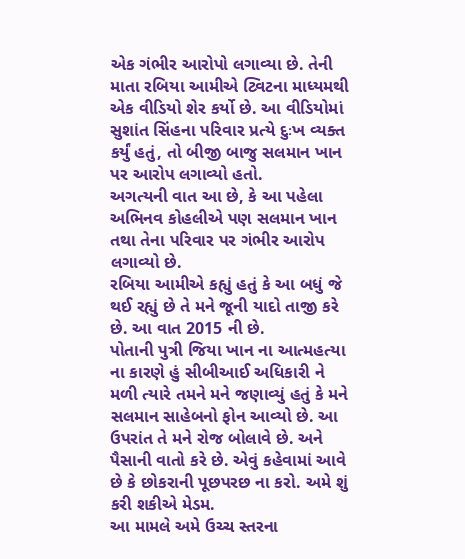એક ગંભીર આરોપો લગાવ્યા છે. તેની માતા રબિયા આમીએ ટ્વિટના માધ્યમથી એક વીડિયો શેર કર્યો છે. આ વીડિયોમાં સુશાંત સિંહના પરિવાર પ્રત્યે દુઃખ વ્યક્ત કર્યું હતું, તો બીજી બાજુ સલમાન ખાન પર આરોપ લગાવ્યો હતો.
અગત્યની વાત આ છે, કે આ પહેલા અભિનવ કોહલીએ પણ સલમાન ખાન તથા તેના પરિવાર પર ગંભીર આરોપ લગાવ્યો છે.
રબિયા આમીએ કહ્યું હતું કે આ બધું જે થઈ રહ્યું છે તે મને જૂની યાદો તાજી કરે છે. આ વાત 2015 ની છે.
પોતાની પુત્રી જિયા ખાન ના આત્મહત્યા ના કારણે હું સીબીઆઈ અધિકારી ને મળી ત્યારે તમને મને જણાવ્યું હતું કે મને સલમાન સાહેબનો ફોન આવ્યો છે. આ ઉપરાંત તે મને રોજ બોલાવે છે. અને પૈસાની વાતો કરે છે. એવું કહેવામાં આવે છે કે છોકરાની પૂછપરછ ના કરો. અમે શું કરી શકીએ મેડમ.
આ મામલે અમે ઉચ્ચ સ્તરના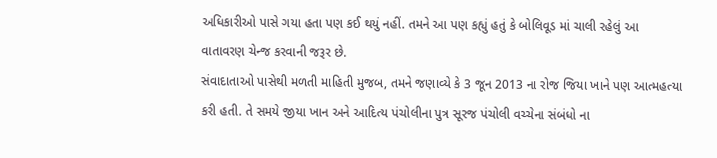અધિકારીઓ પાસે ગયા હતા પણ કઈ થયું નહીં. તમને આ પણ કહ્યું હતું કે બોલિવૂડ માં ચાલી રહેલું આ વાતાવરણ ચેન્જ કરવાની જરૂર છે.
સંવાદાતાઓ પાસેથી મળતી માહિતી મુજબ, તમને જણાવ્યે કે 3 જૂન 2013 ના રોજ જિયા ખાને પણ આત્મહત્યા કરી હતી. તે સમયે જીયા ખાન અને આદિત્ય પંચોલીના પુત્ર સૂરજ પંચોલી વચ્ચેના સંબંધો ના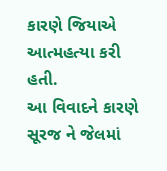કારણે જિયાએ આત્મહત્યા કરી હતી.
આ વિવાદને કારણે સૂરજ ને જેલમાં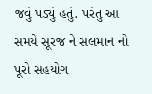જવું પડ્યું હતું. પરંતુ આ સમયે સૂરજ ને સલમાન નો પૂરો સહયોગ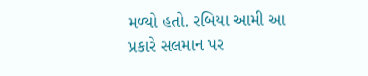મળ્યો હતો. રબિયા આમી આ પ્રકારે સલમાન પર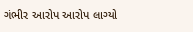ગંભીર આરોપ આરોપ લાગ્યો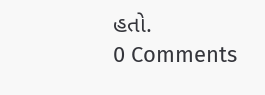હતો.
0 Comments